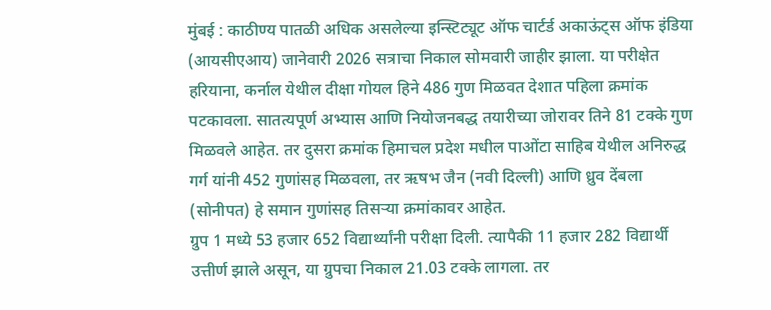मुंबई : काठीण्य पातळी अधिक असलेल्या इन्स्टिट्यूट ऑफ चार्टर्ड अकाऊंट्स ऑफ इंडिया (आयसीएआय) जानेवारी 2026 सत्राचा निकाल सोमवारी जाहीर झाला. या परीक्षेत हरियाना, कर्नाल येथील दीक्षा गोयल हिने 486 गुण मिळवत देशात पहिला क्रमांक पटकावला. सातत्यपूर्ण अभ्यास आणि नियोजनबद्ध तयारीच्या जोरावर तिने 81 टक्के गुण मिळवले आहेत. तर दुसरा क्रमांक हिमाचल प्रदेश मधील पाओंटा साहिब येथील अनिरुद्ध गर्ग यांनी 452 गुणांसह मिळवला, तर ऋषभ जैन (नवी दिल्ली) आणि ध्रुव देंबला (सोनीपत) हे समान गुणांसह तिसऱ्या क्रमांकावर आहेत.
ग्रुप 1 मध्ये 53 हजार 652 विद्यार्थ्यांनी परीक्षा दिली. त्यापैकी 11 हजार 282 विद्यार्थी उत्तीर्ण झाले असून, या ग्रुपचा निकाल 21.03 टक्के लागला. तर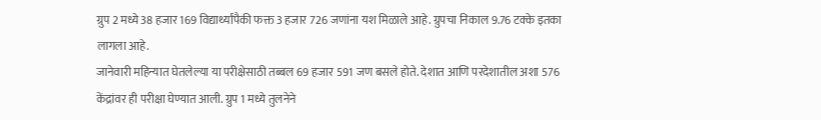ग्रुप 2 मध्ये 38 हजार 169 विद्यार्थ्यांपैकी फक्त 3 हजार 726 जणांना यश मिळाले आहे. ग्रुपचा निकाल 9.76 टक्के इतका लागला आहे.
जानेवारी महिन्यात घेतलेल्या या परीक्षेसाठी तब्बल 69 हजार 591 जण बसले होते. देशात आणि परदेशातील अशा 576 केंद्रांवर ही परीक्षा घेण्यात आली. ग्रुप 1 मध्ये तुलनेने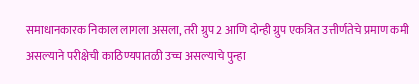समाधानकारक निकाल लागला असला, तरी ग्रुप 2 आणि दोन्ही ग्रुप एकत्रित उत्तीर्णतेचे प्रमाण कमी असल्याने परीक्षेची काठिण्यपातळी उच्च असल्याचे पुन्हा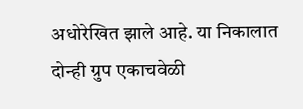अधोरेखित झाले आहे. या निकालात
दोन्ही ग्रुप एकाचवेळी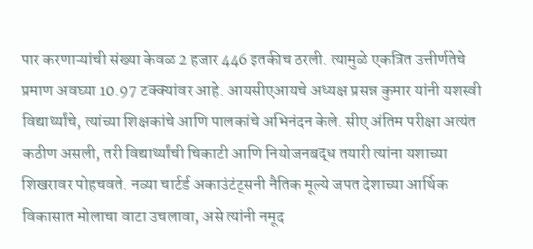पार करणाऱ्यांची संख्या केवळ 2 हजार 446 इतकीच ठरली. त्यामुळे एकत्रित उत्तीर्णतेचे प्रमाण अवघ्या 10.97 टक्क्यांवर आहे. आयसीएआयचे अध्यक्ष प्रसन्न कुमार यांनी यशस्वी विद्यार्थ्यांचे, त्यांच्या शिक्षकांचे आणि पालकांचे अभिनंदन केले. सीए अंतिम परीक्षा अत्यंत कठीण असली, तरी विद्यार्थ्यांची चिकाटी आणि नियोजनबद्ध तयारी त्यांना यशाच्या शिखरावर पोहचवते. नव्या चार्टर्ड अकाउंटंट्सनी नैतिक मूल्ये जपत देशाच्या आर्थिक विकासात मोलाचा वाटा उचलावा, असे त्यांनी नमूद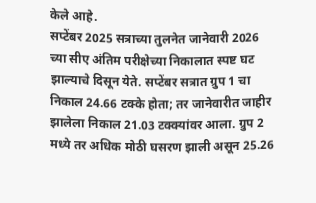केले आहे.
सप्टेंबर 2025 सत्राच्या तुलनेत जानेवारी 2026 च्या सीए अंतिम परीक्षेच्या निकालात स्पष्ट घट झाल्याचे दिसून येते. सप्टेंबर सत्रात ग्रुप 1 चा निकाल 24.66 टक्के होता; तर जानेवारीत जाहीर झालेला निकाल 21.03 टक्क्यांवर आला. ग्रुप 2 मध्ये तर अधिक मोठी घसरण झाली असून 25.26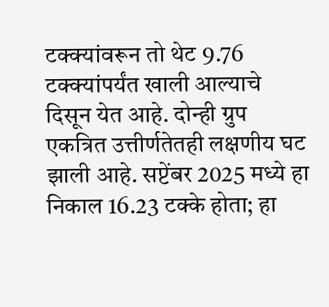टक्क्यांवरून तो थेट 9.76 टक्क्यांपर्यंत खाली आल्याचे दिसून येत आहे. दोन्ही ग्रुप एकत्रित उत्तीर्णतेतही लक्षणीय घट झाली आहे. सप्टेंबर 2025 मध्ये हा निकाल 16.23 टक्के होता; हा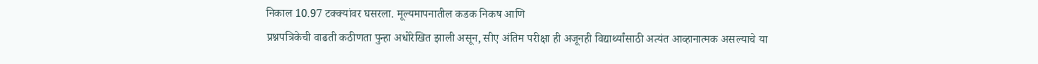निकाल 10.97 टक्क्यांवर घसरला. मूल्यमापनातील कडक निकष आणि
प्रश्नपत्रिकेची वाढती कठीणता पुन्हा अधोरेखित झाली असून, सीए अंतिम परीक्षा ही अजूनही विद्यार्थ्यांसाठी अत्यंत आव्हानात्मक असल्याचे या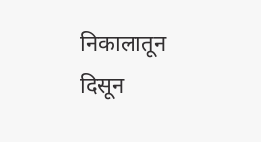निकालातून दिसून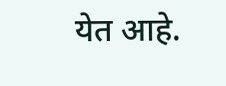येत आहे.